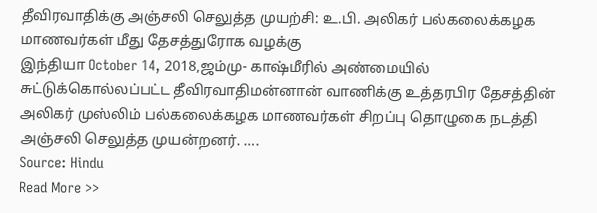தீவிரவாதிக்கு அஞ்சலி செலுத்த முயற்சி: உ.பி. அலிகர் பல்கலைக்கழக மாணவர்கள் மீது தேசத்துரோக வழக்கு
இந்தியா October 14, 2018,ஜம்மு- காஷ்மீரில் அண்மையில் சுட்டுக்கொல்லப்பட்ட தீவிரவாதிமன்னான் வாணிக்கு உத்தரபிர தேசத்தின் அலிகர் முஸ்லிம் பல்கலைக்கழக மாணவர்கள் சிறப்பு தொழுகை நடத்தி அஞ்சலி செலுத்த முயன்றனர். ….
Source: Hindu
Read More >>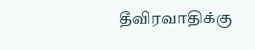தீவிரவாதிக்கு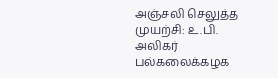அஞ்சலி செலுத்த முயற்சி: உ.பி. அலிகர் பல்கலைக்கழக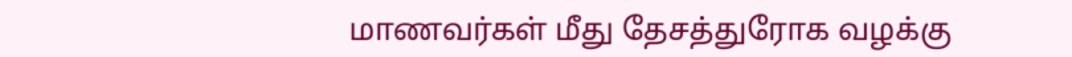மாணவர்கள் மீது தேசத்துரோக வழக்கு